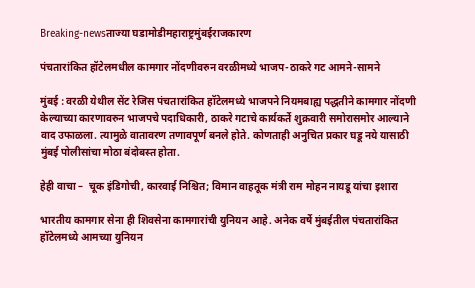Breaking-newsताज्या घडामोडीमहाराष्ट्रमुंबईराजकारण

पंचतारांकित हॉटेलमधील कामगार नोंदणीवरुन वरळीमध्ये भाजप-ठाकरे गट आमने-सामने

मुंबई : वरळी येथील सेंट रेजिस पंचतारांकित हॉटेलमध्ये भाजपने नियमबाह्य पद्धतीने कामगार नोंदणी केल्याच्या कारणावरुन भाजपचे पदाधिकारी, ठाकरे गटाचे कार्यकर्ते शुक्रवारी समोरासमोर आल्याने वाद उफाळला. त्यामुळे वातावरण तणावपूर्ण बनले होते. कोणताही अनुचित प्रकार घडू नये यासाठी मुंबई पोलीसांचा मोठा बंदोबस्त होता.

हेही वाचा –  चूक इंडिगोची, कारवाई निश्चित; विमान वाहतूक मंत्री राम मोहन नायडू यांचा इशारा

भारतीय कामगार सेना ही शिवसेना कामगारांची युनियन आहे. अनेक वर्षे मुंबईतील पंचतारांकित हॉटेलमध्ये आमच्या युनियन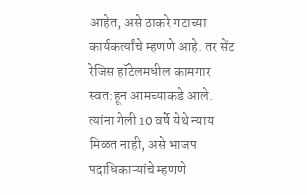आहेत, असे ठाकरे गटाच्या कार्यकर्त्यांचे म्हणणे आहे. तर सेंट रेजिस हॉटेलमधील कामगार स्वत:हून आमच्याकडे आले. त्यांना गेली 10 वर्षे येथे न्याय मिळत नाही, असे भाजप पदाधिकाऱ्यांचे म्हणणे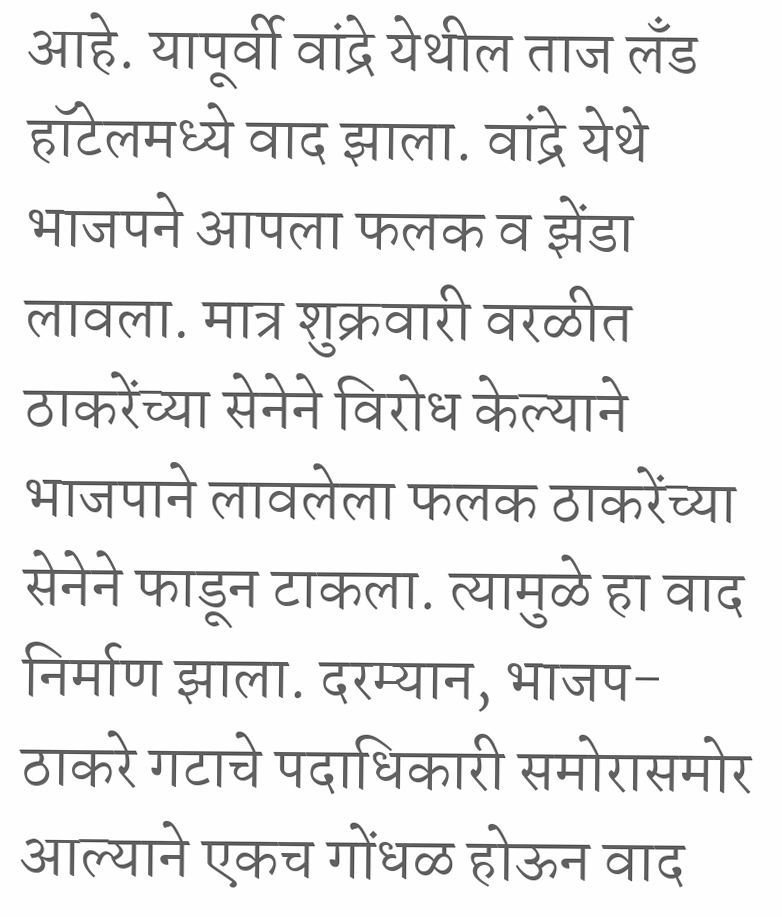आहे. यापूर्वी वांद्रे येथील ताज लँड हॉटेलमध्ये वाद झाला. वांद्रे येथे भाजपने आपला फलक व झेंडा लावला. मात्र शुक्रवारी वरळीत ठाकरेंच्या सेनेने विरोध केल्याने भाजपाने लावलेला फलक ठाकरेंच्या सेनेने फाडून टाकला. त्यामुळे हा वाद निर्माण झाला. दरम्यान, भाजप- ठाकरे गटाचे पदाधिकारी समोरासमोर आल्याने एकच गोंधळ होऊन वाद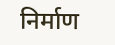निर्माण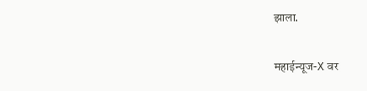झाला.

महाईन्यूज-X वर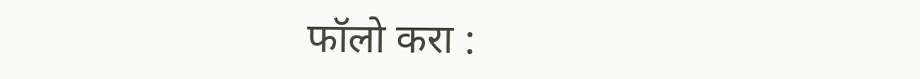फॉलो करा :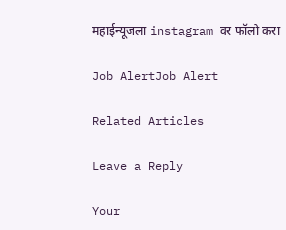महाईन्यूजला instagram वर फॉलो करा

Job AlertJob Alert

Related Articles

Leave a Reply

Your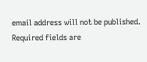email address will not be published. Required fields are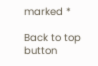marked *

Back to top button